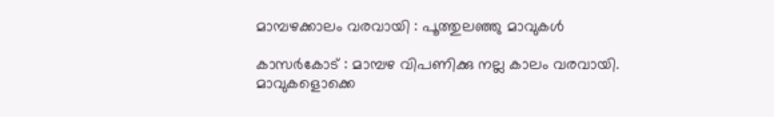മാമ്പഴക്കാലം വരവായി : പൂത്തുലഞ്ഞു മാവുകൾ

കാസർകോട് : മാമ്പഴ വിപണിക്കു നല്ല കാലം വരവായി. മാവുകളൊക്കെ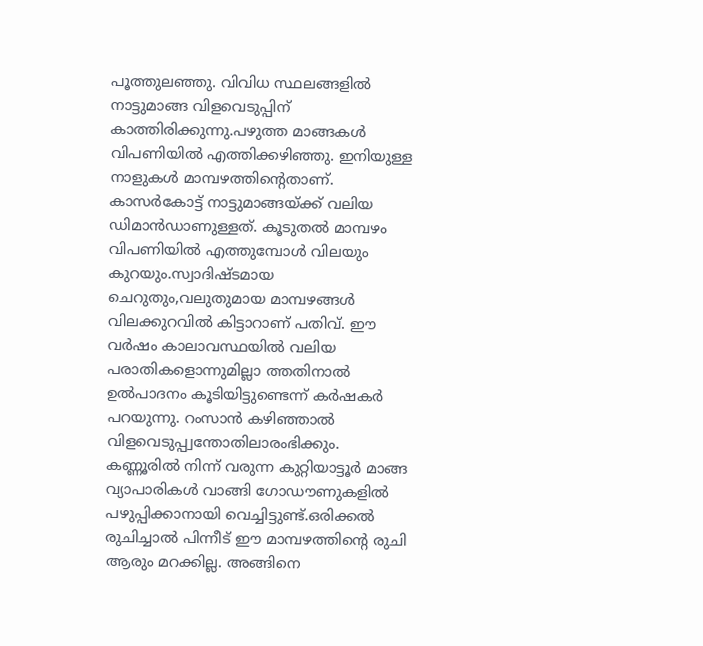പൂത്തുലഞ്ഞു. വിവിധ സ്ഥലങ്ങളിൽ നാട്ടുമാങ്ങ വിളവെടുപ്പിന് കാത്തിരിക്കുന്നു.പഴുത്ത മാങ്ങകൾ വിപണിയിൽ എത്തിക്കഴിഞ്ഞു. ഇനിയുള്ള നാളുകൾ മാമ്പഴത്തിന്റെതാണ്.
കാസർകോട്ട് നാട്ടുമാങ്ങയ്ക്ക് വലിയ ഡിമാൻഡാണുള്ളത്. കൂടുതൽ മാമ്പഴം വിപണിയിൽ എത്തുമ്പോൾ വിലയും കുറയും.സ്വാദിഷ്ടമായ ചെറുതും,വലുതുമായ മാമ്പഴങ്ങൾ വിലക്കുറവിൽ കിട്ടാറാണ് പതിവ്. ഈ വർഷം കാലാവസ്ഥയിൽ വലിയ പരാതികളൊന്നുമില്ലാ ത്തതിനാൽ ഉൽപാദനം കൂടിയിട്ടുണ്ടെന്ന് കർഷകർ പറയുന്നു. റംസാൻ കഴിഞ്ഞാൽ വിളവെടുപ്പ്വന്തോതിലാരംഭിക്കും.
കണ്ണൂരിൽ നിന്ന് വരുന്ന കുറ്റിയാട്ടൂർ മാങ്ങ വ്യാപാരികൾ വാങ്ങി ഗോഡൗണുകളിൽ പഴുപ്പിക്കാനായി വെച്ചിട്ടുണ്ട്.ഒരിക്കൽ രുചിച്ചാൽ പിന്നീട് ഈ മാമ്പഴത്തിന്റെ രുചി ആരും മറക്കില്ല. അങ്ങിനെ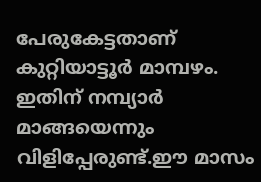പേരുകേട്ടതാണ് കുറ്റിയാട്ടൂർ മാമ്പഴം. ഇതിന് നമ്പ്യാർ മാങ്ങയെന്നും വിളിപ്പേരുണ്ട്.ഈ മാസം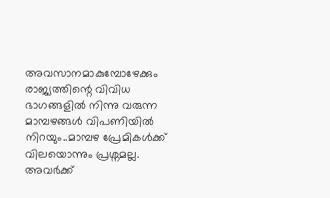അവസാനമാകുമ്പോഴേക്കും രാജ്യത്തിന്റെ വിവിധ ഭാഗങ്ങളിൽ നിന്നു വരുന്ന മാമ്പഴങ്ങൾ വിപണിയിൽ നിറയും..മാമ്പഴ പ്രേമികൾക്ക് വിലയൊന്നും പ്രശ്നമല്ല. അവർക്ക്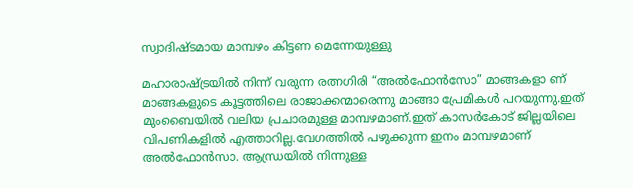സ്വാദിഷ്ടമായ മാമ്പഴം കിട്ടണ മെന്നേയുള്ളു

മഹാരാഷ്ട്രയിൽ നിന്ന് വരുന്ന രത്നഗിരി “അൽഫോൻസോ” മാങ്ങകളാ ണ് മാങ്ങകളുടെ കൂട്ടത്തിലെ രാജാക്കന്മാരെന്നു മാങ്ങാ പ്രേമികൾ പറയുന്നു.ഇത് മുംബൈയിൽ വലിയ പ്രചാരമുള്ള മാമ്പഴമാണ്.ഇത് കാസർകോട് ജില്ലയിലെ വിപണികളിൽ എത്താറില്ല.വേഗത്തിൽ പഴുക്കുന്ന ഇനം മാമ്പഴമാണ് അൽഫോൻസാ. ആന്ധ്രയിൽ നിന്നുള്ള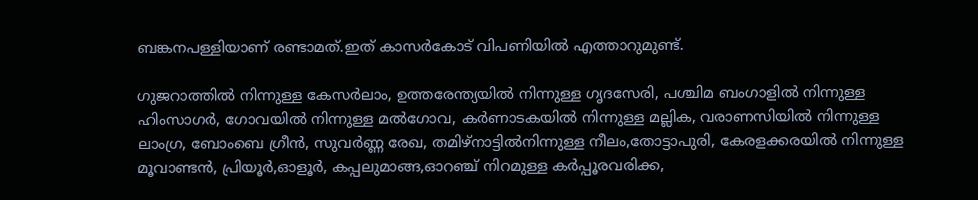ബങ്കനപള്ളിയാണ് രണ്ടാമത്.ഇത് കാസർകോട് വിപണിയിൽ എത്താറുമുണ്ട്.

ഗുജറാത്തിൽ നിന്നുള്ള കേസർലാം, ഉത്തരേന്ത്യയിൽ നിന്നുള്ള ഗൃദസേരി, പശ്ചിമ ബംഗാളിൽ നിന്നുള്ള ഹിംസാഗർ, ഗോവയിൽ നിന്നുള്ള മൽഗോവ, കർണാടകയിൽ നിന്നുള്ള മല്ലിക, വരാണസിയിൽ നിന്നുള്ള ലാംഗ്ര, ബോംബെ ഗ്രീൻ, സുവർണ്ണ രേഖ, തമിഴ്നാട്ടിൽനിന്നുള്ള നീലം,തോട്ടാപുരി, കേരളക്കരയിൽ നിന്നുള്ള മൂവാണ്ടൻ, പ്രിയൂർ,ഓളൂർ, കപ്പലുമാങ്ങ,ഓറഞ്ച് നിറമുള്ള കർപ്പൂരവരിക്ക,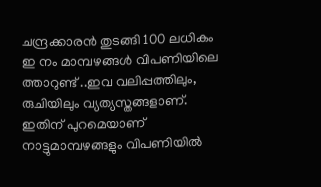ചന്ദ്രക്കാരൻ തുടങ്ങി 100 ലധികം ഇ നം മാമ്പഴങ്ങൾ വിപണിയിലെ ത്താറുണ്ട് ..ഇവ വലിപ്പത്തിലും, രുചിയിലും വ്യത്യസ്തങ്ങളാണ്. ഇതിന് പുറമെയാണ് നാട്ടുമാമ്പഴങ്ങളും വിപണിയിൽ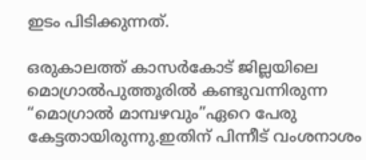ഇടം പിടിക്കുന്നത്.

ഒരുകാലത്ത് കാസർകോട് ജില്ലയിലെ മൊഗ്രാൽപുത്തൂരിൽ കണ്ടുവന്നിരുന്ന “മൊഗ്രാൽ മാമ്പഴവും”ഏറെ പേരു കേട്ടതായിരുന്നു.ഇതിന് പിന്നീട് വംശനാശം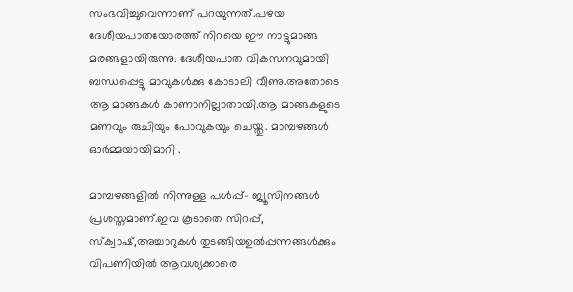സംഭവിച്ചുവെന്നാണ് പറയുന്നത്.പഴയ ദേശീയപാതയോരത്ത് നിറയെ ഈ നാട്ടുമാങ്ങ മരങ്ങളായിരുന്നു. ദേശീയപാത വികസനവുമായി ബന്ധപ്പെട്ടു മാവുകൾക്കു കോടാലി വീണു.അതോടെ ആ മാങ്ങകൾ കാണാനില്ലാതായി.ആ മാങ്ങകളുടെ മണവും രുചിയും പോവുകയും ചെയ്തു. മാമ്പഴങ്ങൾ ഓർമ്മയായിമാറി .

മാമ്പഴങ്ങളിൽ നിന്നുള്ള പൾപ്പ്- ജ്യൂസിനങ്ങൾ പ്രശസ്തമാണ്.ഇവ കൂടാതെ സിറപ്പ്, സ്ക്വാഷ്,അച്ചാറുകൾ തുടങ്ങിയഉൽപ്പന്നങ്ങൾക്കും വിപണിയിൽ ആവശ്യക്കാരെ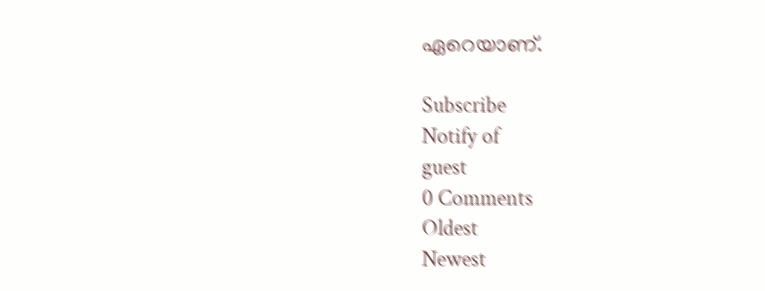ഏറെയാണ്.

Subscribe
Notify of
guest
0 Comments
Oldest
Newest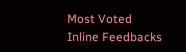Most Voted
Inline Feedbacks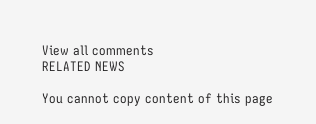View all comments
RELATED NEWS

You cannot copy content of this page